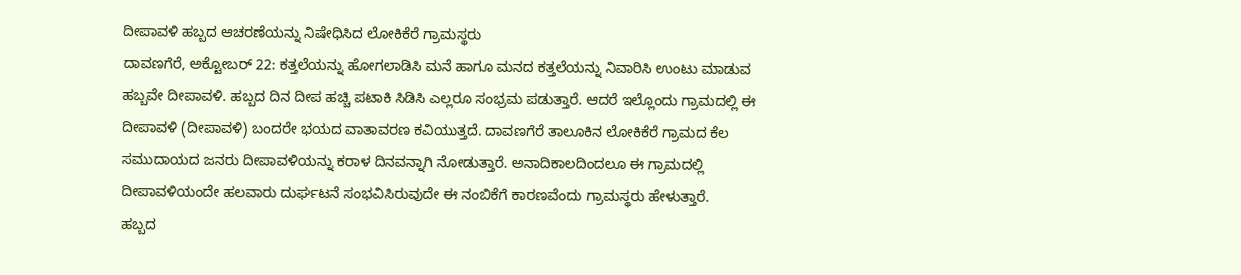ದೀಪಾವಳಿ ಹಬ್ಬದ ಆಚರಣೆಯನ್ನು ನಿಷೇಧಿಸಿದ ಲೋಕಿಕೆರೆ ಗ್ರಾಮಸ್ಥರು
ದಾವಣಗೆರೆ, ಅಕ್ಟೋಬರ್ 22: ಕತ್ತಲೆಯನ್ನು ಹೋಗಲಾಡಿಸಿ ಮನೆ ಹಾಗೂ ಮನದ ಕತ್ತಲೆಯನ್ನು ನಿವಾರಿಸಿ ಉಂಟು ಮಾಡುವ ಹಬ್ಬವೇ ದೀಪಾವಳಿ. ಹಬ್ಬದ ದಿನ ದೀಪ ಹಚ್ಚಿ ಪಟಾಕಿ ಸಿಡಿಸಿ ಎಲ್ಲರೂ ಸಂಭ್ರಮ ಪಡುತ್ತಾರೆ. ಆದರೆ ಇಲ್ಲೊಂದು ಗ್ರಾಮದಲ್ಲಿ ಈ ದೀಪಾವಳಿ (ದೀಪಾವಳಿ) ಬಂದರೇ ಭಯದ ವಾತಾವರಣ ಕವಿಯುತ್ತದೆ. ದಾವಣಗೆರೆ ತಾಲೂಕಿನ ಲೋಕಿಕೆರೆ ಗ್ರಾಮದ ಕೆಲ ಸಮುದಾಯದ ಜನರು ದೀಪಾವಳಿಯನ್ನು ಕರಾಳ ದಿನವನ್ನಾಗಿ ನೋಡುತ್ತಾರೆ. ಅನಾದಿಕಾಲದಿಂದಲೂ ಈ ಗ್ರಾಮದಲ್ಲಿ ದೀಪಾವಳಿಯಂದೇ ಹಲವಾರು ದುರ್ಘಟನೆ ಸಂಭವಿಸಿರುವುದೇ ಈ ನಂಬಿಕೆಗೆ ಕಾರಣವೆಂದು ಗ್ರಾಮಸ್ಥರು ಹೇಳುತ್ತಾರೆ.
ಹಬ್ಬದ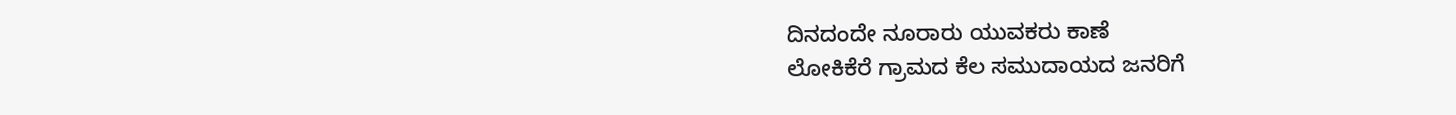ದಿನದಂದೇ ನೂರಾರು ಯುವಕರು ಕಾಣೆ
ಲೋಕಿಕೆರೆ ಗ್ರಾಮದ ಕೆಲ ಸಮುದಾಯದ ಜನರಿಗೆ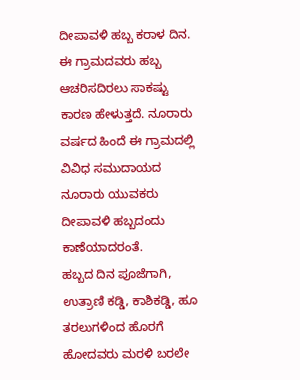ದೀಪಾವಳಿ ಹಬ್ಬ ಕರಾಳ ದಿನ. ಈ ಗ್ರಾಮದವರು ಹಬ್ಬ ಆಚರಿಸದಿರಲು ಸಾಕಷ್ಟು ಕಾರಣ ಹೇಳುತ್ತದೆ. ನೂರಾರು ವರ್ಷದ ಹಿಂದೆ ಈ ಗ್ರಾಮದಲ್ಲಿ ವಿವಿಧ ಸಮುದಾಯದ ನೂರಾರು ಯುವಕರು ದೀಪಾವಳಿ ಹಬ್ಬದಂದು ಕಾಣೆಯಾದರಂತೆ.
ಹಬ್ಬದ ದಿನ ಪೂಜೆಗಾಗಿ, ಉತ್ರಾಣಿ ಕಡ್ಡಿ, ಕಾಶಿಕಡ್ಡಿ, ಹೂ ತರಲುಗಳಿಂದ ಹೊರಗೆ ಹೋದವರು ಮರಳಿ ಬರಲೇ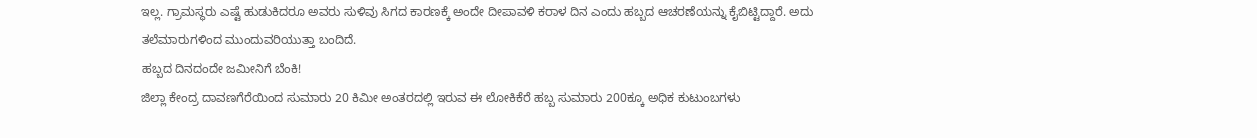ಇಲ್ಲ. ಗ್ರಾಮಸ್ಥರು ಎಷ್ಟೆ ಹುಡುಕಿದರೂ ಅವರು ಸುಳಿವು ಸಿಗದ ಕಾರಣಕ್ಕೆ ಅಂದೇ ದೀಪಾವಳಿ ಕರಾಳ ದಿನ ಎಂದು ಹಬ್ಬದ ಆಚರಣೆಯನ್ನು ಕೈಬಿಟ್ಟಿದ್ದಾರೆ. ಅದು ತಲೆಮಾರುಗಳಿಂದ ಮುಂದುವರಿಯುತ್ತಾ ಬಂದಿದೆ.
ಹಬ್ಬದ ದಿನದಂದೇ ಜಮೀನಿಗೆ ಬೆಂಕಿ!
ಜಿಲ್ಲಾ ಕೇಂದ್ರ ದಾವಣಗೆರೆಯಿಂದ ಸುಮಾರು 20 ಕಿಮೀ ಅಂತರದಲ್ಲಿ ಇರುವ ಈ ಲೋಕಿಕೆರೆ ಹಬ್ಬ ಸುಮಾರು 200ಕ್ಕೂ ಅಧಿಕ ಕುಟುಂಬಗಳು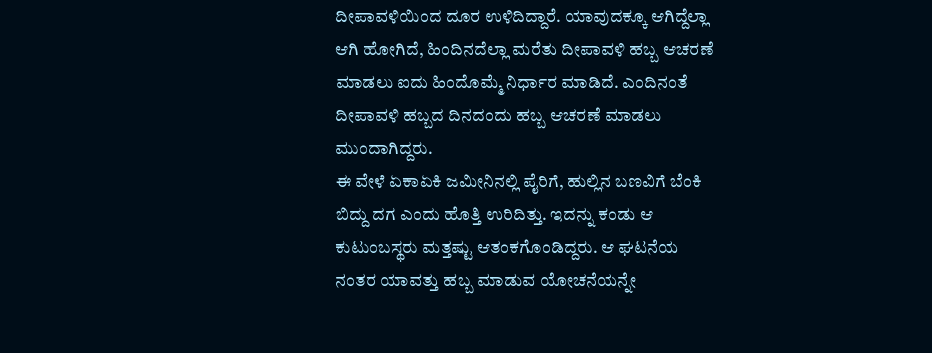ದೀಪಾವಳಿಯಿಂದ ದೂರ ಉಳಿದಿದ್ದಾರೆ. ಯಾವುದಕ್ಕೂ ಆಗಿದ್ದೆಲ್ಲಾ ಆಗಿ ಹೋಗಿದೆ, ಹಿಂದಿನದೆಲ್ಲಾ ಮರೆತು ದೀಪಾವಳಿ ಹಬ್ಬ ಆಚರಣೆ ಮಾಡಲು ಐದು ಹಿಂದೊಮ್ಮೆ ನಿರ್ಧಾರ ಮಾಡಿದೆ. ಎಂದಿನಂತೆ ದೀಪಾವಳಿ ಹಬ್ಬದ ದಿನದಂದು ಹಬ್ಬ ಆಚರಣೆ ಮಾಡಲು ಮುಂದಾಗಿದ್ದರು.
ಈ ವೇಳೆ ಏಕಾಏಕಿ ಜಮೀನಿನಲ್ಲಿ ಪೈರಿಗೆ, ಹುಲ್ಲಿನ ಬಣವಿಗೆ ಬೆಂಕಿ ಬಿದ್ದು ದಗ ಎಂದು ಹೊತ್ತಿ ಉರಿದಿತ್ತು. ಇದನ್ನು ಕಂಡು ಆ ಕುಟುಂಬಸ್ಥರು ಮತ್ತಷ್ಟು ಆತಂಕಗೊಂಡಿದ್ದರು. ಆ ಘಟನೆಯ ನಂತರ ಯಾವತ್ತು ಹಬ್ಬ ಮಾಡುವ ಯೋಚನೆಯನ್ನೇ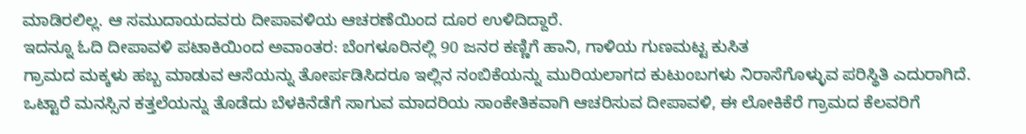ಮಾಡಿರಲಿಲ್ಲ. ಆ ಸಮುದಾಯದವರು ದೀಪಾವಳಿಯ ಆಚರಣೆಯಿಂದ ದೂರ ಉಳಿದಿದ್ದಾರೆ.
ಇದನ್ನೂ ಓದಿ ದೀಪಾವಳಿ ಪಟಾಕಿಯಿಂದ ಅವಾಂತರ: ಬೆಂಗಳೂರಿನಲ್ಲಿ 90 ಜನರ ಕಣ್ಣಿಗೆ ಹಾನಿ, ಗಾಳಿಯ ಗುಣಮಟ್ಟ ಕುಸಿತ
ಗ್ರಾಮದ ಮಕ್ಕಳು ಹಬ್ಬ ಮಾಡುವ ಆಸೆಯನ್ನು ತೋರ್ಪಡಿಸಿದರೂ ಇಲ್ಲಿನ ನಂಬಿಕೆಯನ್ನು ಮುರಿಯಲಾಗದ ಕುಟುಂಬಗಳು ನಿರಾಸೆಗೊಳ್ಳುವ ಪರಿಸ್ಥಿತಿ ಎದುರಾಗಿದೆ. ಒಟ್ಟಾರೆ ಮನಸ್ಸಿನ ಕತ್ತಲೆಯನ್ನು ತೊಡೆದು ಬೆಳಕಿನೆಡೆಗೆ ಸಾಗುವ ಮಾದರಿಯ ಸಾಂಕೇತಿಕವಾಗಿ ಆಚರಿಸುವ ದೀಪಾವಳಿ, ಈ ಲೋಕಿಕೆರೆ ಗ್ರಾಮದ ಕೆಲವರಿಗೆ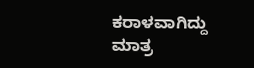ಕರಾಳವಾಗಿದ್ದು ಮಾತ್ರ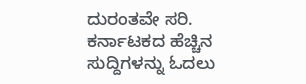ದುರಂತವೇ ಸರಿ.
ಕರ್ನಾಟಕದ ಹೆಚ್ಚಿನ ಸುದ್ದಿಗಳನ್ನು ಓದಲು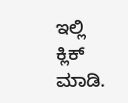ಇಲ್ಲಿ ಕ್ಲಿಕ್ ಮಾಡಿ.